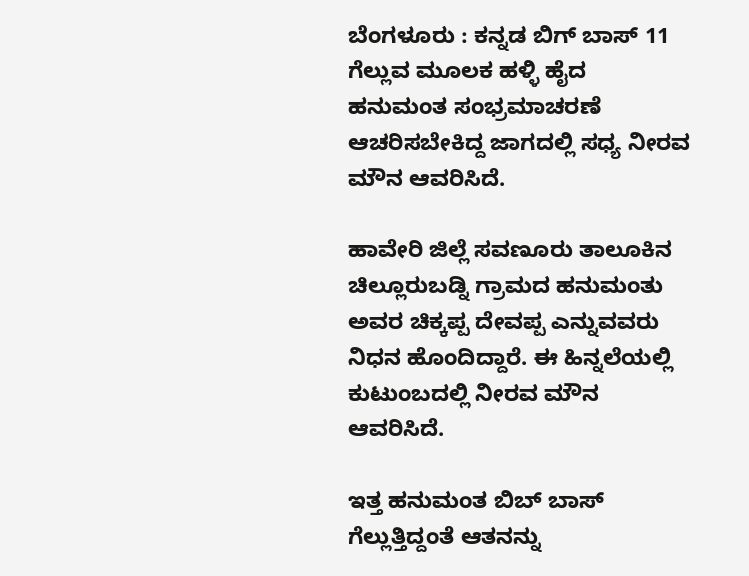ಬೆಂಗಳೂರು : ಕನ್ನಡ ಬಿಗ್ ಬಾಸ್ 11 ಗೆಲ್ಲುವ ಮೂಲಕ ಹಳ್ಳಿ ಹೈದ ಹನುಮಂತ ಸಂಭ್ರಮಾಚರಣೆ ಆಚರಿಸಬೇಕಿದ್ದ ಜಾಗದಲ್ಲಿ ಸಧ್ಯ ನೀರವ ಮೌನ ಆವರಿಸಿದೆ.

ಹಾವೇರಿ ಜಿಲ್ಲೆ ಸವಣೂರು ತಾಲೂಕಿನ ಚಿಲ್ಲೂರುಬಡ್ನಿ‌ ಗ್ರಾಮದ ಹನುಮಂತು ಅವರ ಚಿಕ್ಕಪ್ಪ ದೇವಪ್ಪ ಎನ್ನುವವರು ನಿಧನ ಹೊಂದಿದ್ದಾರೆ. ಈ ಹಿನ್ನಲೆಯಲ್ಲಿ ಕುಟುಂಬದಲ್ಲಿ ನೀರವ ಮೌನ‌ ಆವರಿಸಿದೆ.

ಇತ್ತ ಹನುಮಂತ ಬಿಬ್ ಬಾಸ್ ಗೆಲ್ಲುತ್ತಿದ್ದಂತೆ ಆತನನ್ನು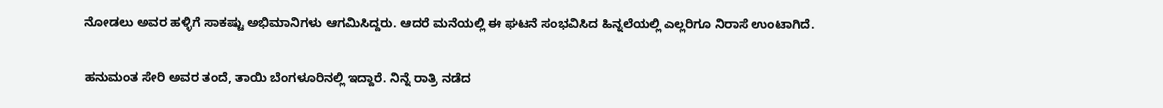ನೋಡಲು ಅವರ ಹಳ್ಳಿಗೆ ಸಾಕಷ್ಟು ಅಭಿಮಾನಿಗಳು ಆಗಮಿಸಿದ್ದರು. ಆದರೆ ಮನೆಯಲ್ಲಿ ಈ‌ ಘಟನೆ ಸಂಭವಿಸಿದ ಹಿನ್ನಲೆಯಲ್ಲಿ ಎಲ್ಲರಿಗೂ ನಿರಾಸೆ ಉಂಟಾಗಿದೆ.

ಹನುಮಂತ ಸೇರಿ ಅವರ ತಂದೆ, ತಾಯಿ ಬೆಂಗಳೂರಿನಲ್ಲಿ ಇದ್ದಾರೆ. ನಿನ್ನೆ ರಾತ್ರಿ ನಡೆದ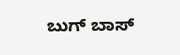ಬುಗ್ ಬಾಸ್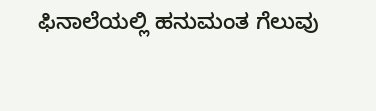ಫಿನಾಲೆಯಲ್ಲಿ ಹನುಮಂತ ಗೆಲುವು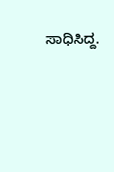ಸಾಧಿಸಿದ್ದ.